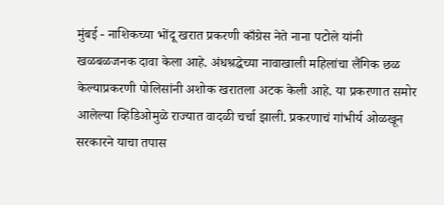मुंबई - नाशिकच्या भोंदू खरात प्रकरणी काँग्रेस नेते नाना पटोले यांनी खळबळजनक दावा केला आहे. अंधश्रद्धेच्या नावाखाली महिलांचा लैंगिक छळ केल्याप्रकरणी पोलिसांनी अशोक खरातला अटक केली आहे. या प्रकरणात समोर आलेल्या व्हिडिओमुळे राज्यात वादळी चर्चा झाली. प्रकरणाचं गांभीर्य ओळखून सरकारने याचा तपास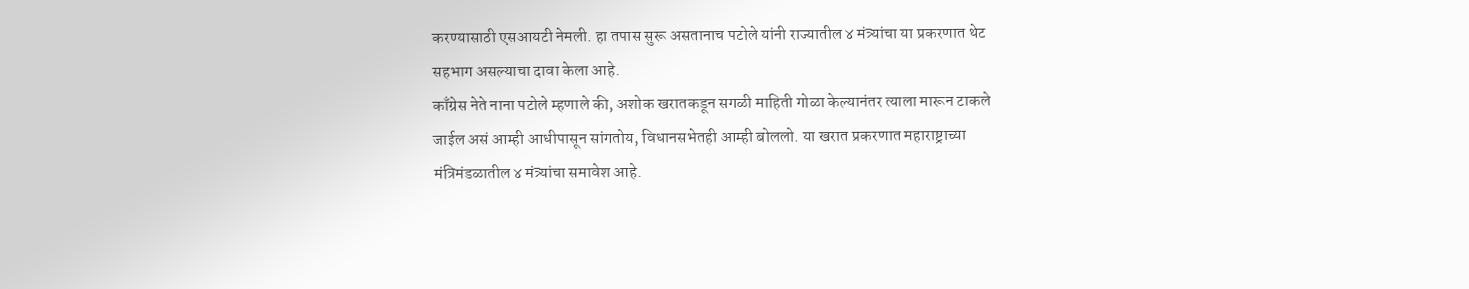करण्यासाठी एसआयटी नेमली. हा तपास सुरू असतानाच पटोले यांनी राज्यातील ४ मंत्र्यांचा या प्रकरणात थेट सहभाग असल्याचा दावा केला आहे.
काँग्रेस नेते नाना पटोले म्हणाले की, अशोक खरातकडून सगळी माहिती गोळा केल्यानंतर त्याला मारून टाकले जाईल असं आम्ही आधीपासून सांगतोय, विधानसभेतही आम्ही बोललो. या खरात प्रकरणात महाराष्ट्राच्या मंत्रिमंडळातील ४ मंत्र्यांचा समावेश आहे.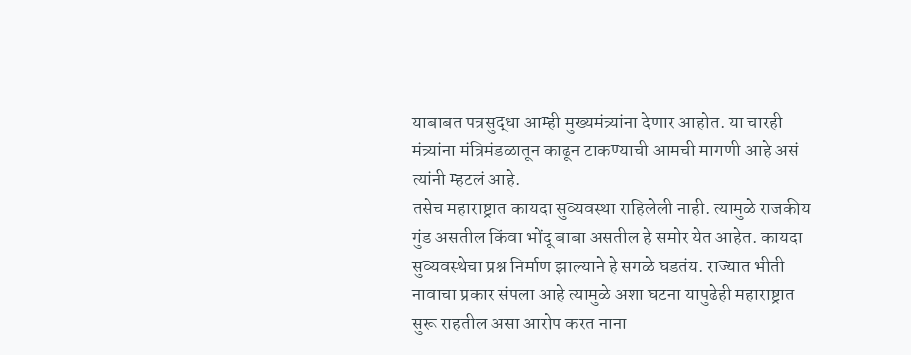याबाबत पत्रसुद्धा आम्ही मुख्यमंत्र्यांना देणार आहोत. या चारही मंत्र्यांना मंत्रिमंडळातून काढून टाकण्याची आमची मागणी आहे असं त्यांनी म्हटलं आहे.
तसेच महाराष्ट्रात कायदा सुव्यवस्था राहिलेली नाही. त्यामुळे राजकीय गुंड असतील किंवा भोंदू बाबा असतील हे समोर येत आहेत. कायदा सुव्यवस्थेचा प्रश्न निर्माण झाल्याने हे सगळे घडतंय. राज्यात भीती नावाचा प्रकार संपला आहे त्यामुळे अशा घटना यापुढेही महाराष्ट्रात सुरू राहतील असा आरोप करत नाना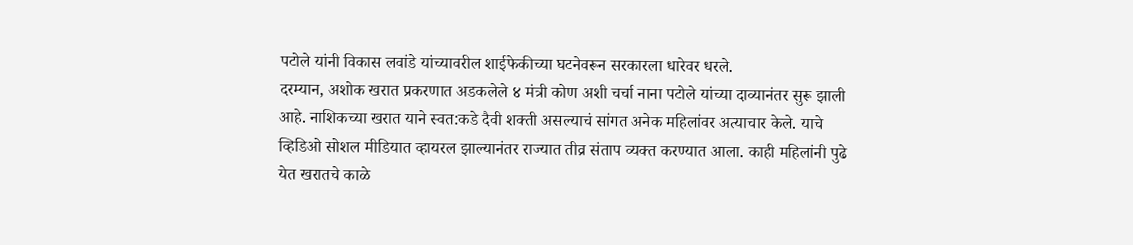पटोले यांनी विकास लवांडे यांच्यावरील शाईफेकीच्या घटनेवरून सरकारला धारेवर धरले.
दरम्यान, अशोक खरात प्रकरणात अडकलेले ४ मंत्री कोण अशी चर्चा नाना पटोले यांच्या दाव्यानंतर सुरू झाली आहे. नाशिकच्या खरात याने स्वत:कडे दैवी शक्ती असल्याचं सांगत अनेक महिलांवर अत्याचार केले. याचे व्हिडिओ सोशल मीडियात व्हायरल झाल्यानंतर राज्यात तीव्र संताप व्यक्त करण्यात आला. काही महिलांनी पुढे येत खरातचे काळे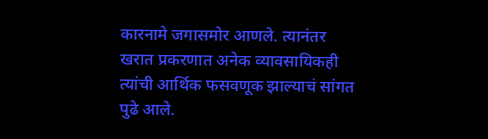कारनामे जगासमोर आणले. त्यानंतर खरात प्रकरणात अनेक व्यावसायिकही त्यांची आर्थिक फसवणूक झाल्याचं सांगत पुढे आले.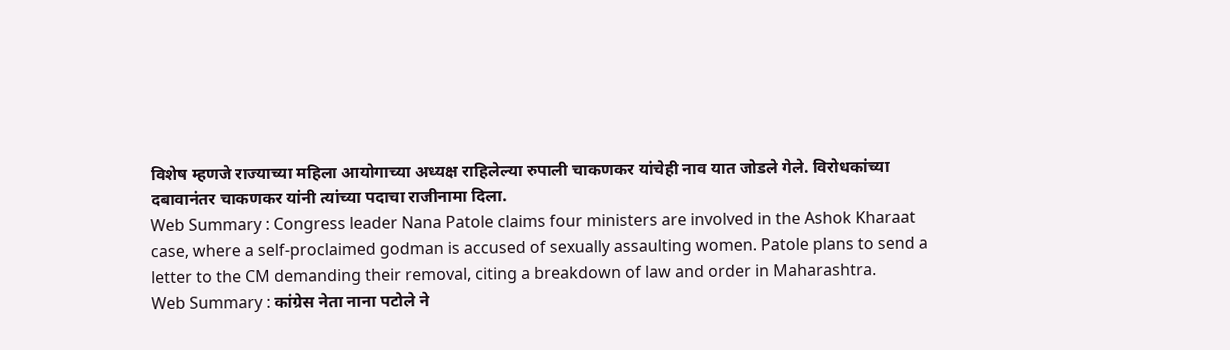विशेष म्हणजे राज्याच्या महिला आयोगाच्या अध्यक्ष राहिलेल्या रुपाली चाकणकर यांचेही नाव यात जोडले गेले. विरोधकांच्या दबावानंतर चाकणकर यांनी त्यांच्या पदाचा राजीनामा दिला.
Web Summary : Congress leader Nana Patole claims four ministers are involved in the Ashok Kharaat case, where a self-proclaimed godman is accused of sexually assaulting women. Patole plans to send a letter to the CM demanding their removal, citing a breakdown of law and order in Maharashtra.
Web Summary : कांग्रेस नेता नाना पटोले ने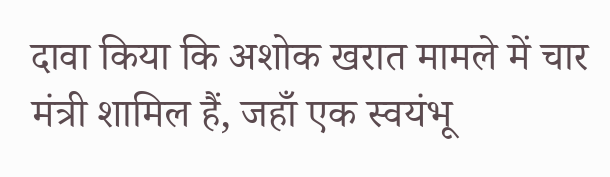दावा किया कि अशोक खरात मामले में चार मंत्री शामिल हैं, जहाँ एक स्वयंभू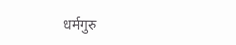धर्मगुरु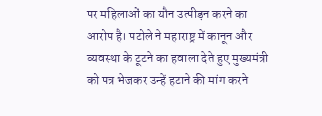पर महिलाओं का यौन उत्पीड़न करने का आरोप है। पटोले ने महाराष्ट्र में कानून और व्यवस्था के टूटने का हवाला देते हुए मुख्यमंत्री को पत्र भेजकर उन्हें हटाने की मांग करने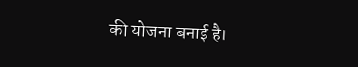की योजना बनाई है।